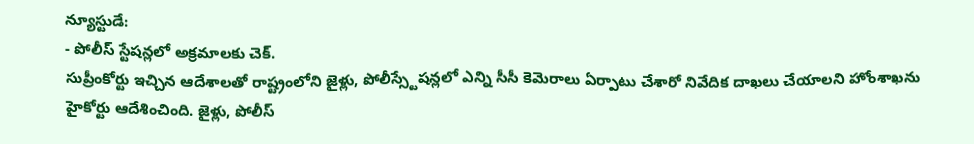న్యూస్టుడే:
- పోలీస్ స్టేషన్లలో అక్రమాలకు చెక్.
సుప్రీంకోర్టు ఇచ్చిన ఆదేశాలతో రాష్ట్రంలోని జైళ్లు, పోలీస్స్టేషన్లలో ఎన్ని సీసీ కెమెరాలు ఏర్పాటు చేశారో నివేదిక దాఖలు చేయాలని హోంశాఖను హైకోర్టు ఆదేశించింది. జైళ్లు, పోలీస్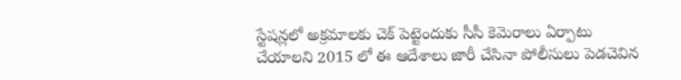స్టేషన్లలో అక్రమాలకు చెక్ పెట్టెందుకు సీసీ కెమెరాలు ఏర్పాటు చేయాలని 2015 లో ఈ ఆదేశాలు జారీ చేసినా పోలీసులు పెడచెవిన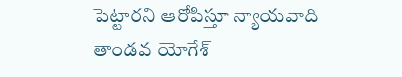పెట్టారని ఆరోపిస్తూ న్యాయవాది తాండవ యోగేశ్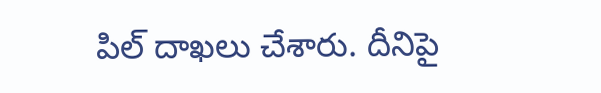పిల్ దాఖలు చేశారు. దీనిపై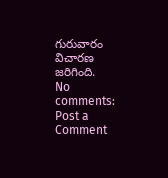గురువారం విచారణ జరిగింది.
No comments:
Post a Comment